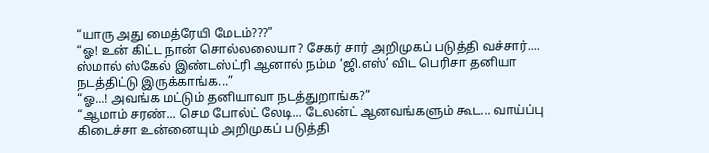“யாரு அது மைத்ரேயி மேடம்???”
“ஓ! உன் கிட்ட நான் சொல்லலையா? சேகர் சார் அறிமுகப் படுத்தி வச்சார்.... ஸ்மால் ஸ்கேல் இண்டஸ்ட்ரி ஆனால் நம்ம ‘ஜி.எஸ்’ விட பெரிசா தனியா நடத்திட்டு இருக்காங்க...”
“ஓ...! அவங்க மட்டும் தனியாவா நடத்துறாங்க?”
“ஆமாம் சரண்... செம போல்ட் லேடி... டேலன்ட் ஆனவங்களும் கூட... வாய்ப்பு கிடைச்சா உன்னையும் அறிமுகப் படுத்தி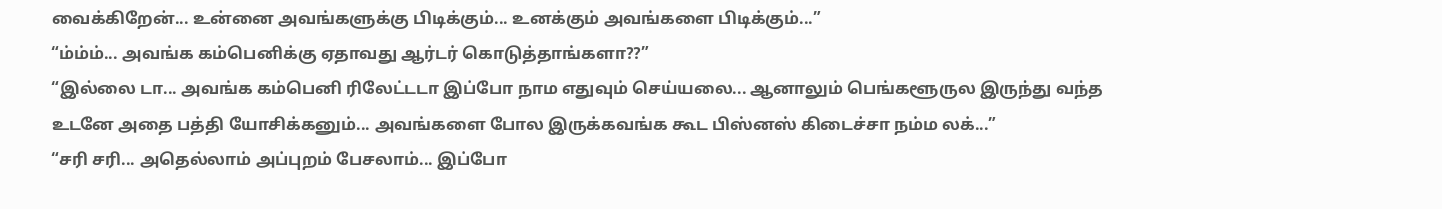வைக்கிறேன்... உன்னை அவங்களுக்கு பிடிக்கும்... உனக்கும் அவங்களை பிடிக்கும்...”
“ம்ம்ம்... அவங்க கம்பெனிக்கு ஏதாவது ஆர்டர் கொடுத்தாங்களா??”
“இல்லை டா... அவங்க கம்பெனி ரிலேட்டடா இப்போ நாம எதுவும் செய்யலை... ஆனாலும் பெங்களூருல இருந்து வந்த உடனே அதை பத்தி யோசிக்கனும்... அவங்களை போல இருக்கவங்க கூட பிஸ்னஸ் கிடைச்சா நம்ம லக்...”
“சரி சரி... அதெல்லாம் அப்புறம் பேசலாம்... இப்போ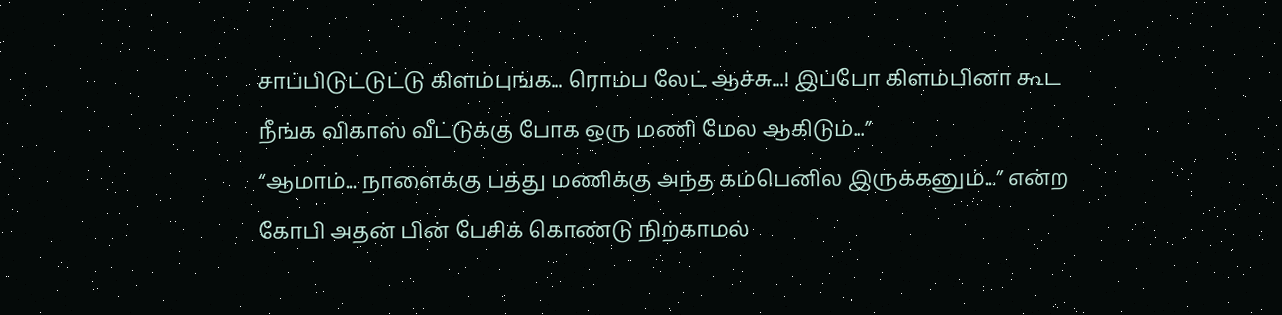சாப்பிடுட்டுட்டு கிளம்புங்க... ரொம்ப லேட் ஆச்சு...! இப்போ கிளம்பினா கூட நீங்க விகாஸ் வீட்டுக்கு போக ஒரு மணி மேல ஆகிடும்...”
“ஆமாம்... நாளைக்கு பத்து மணிக்கு அந்த கம்பெனில இருக்கனும்...” என்ற கோபி அதன் பின் பேசிக் கொண்டு நிற்காமல்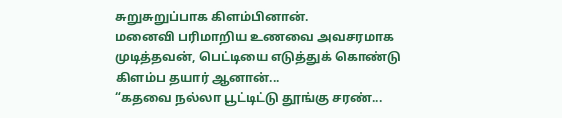சுறுசுறுப்பாக கிளம்பினான்.
மனைவி பரிமாறிய உணவை அவசரமாக முடித்தவன், பெட்டியை எடுத்துக் கொண்டு கிளம்ப தயார் ஆனான்...
“கதவை நல்லா பூட்டிட்டு தூங்கு சரண்...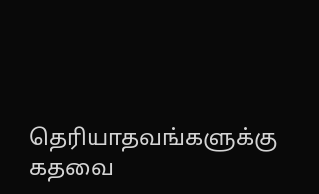தெரியாதவங்களுக்கு கதவை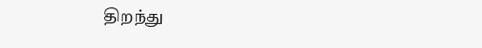திறந்து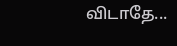விடாதே...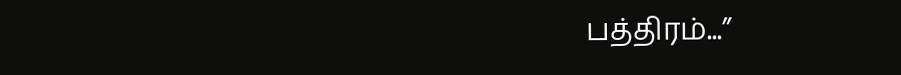பத்திரம்...”